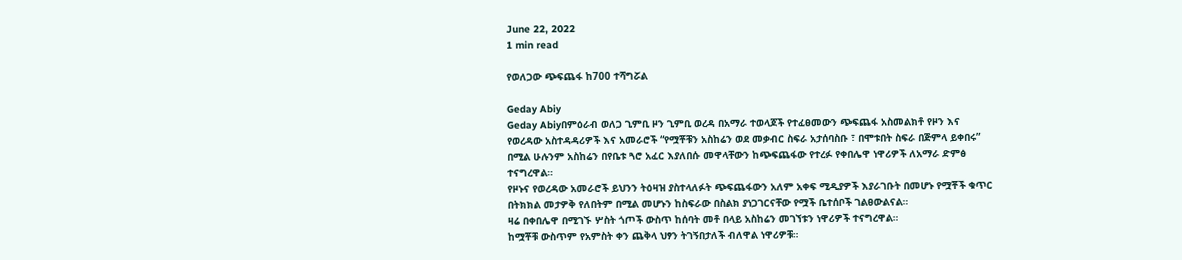June 22, 2022
1 min read

የወለጋው ጭፍጨፋ ከ700 ተሻግሯል

Geday Abiy
Geday Abiyበምዕራብ ወለጋ ጊምቢ ዞን ጊምቢ ወረዳ በአማራ ተወላጆች የተፈፀመውን ጭፍጨፋ አስመልክቶ የዞን እና የወረዳው አስተዳዳሪዎች እና አመራሮች “የሟቾቹን አስከሬን ወደ መቃብር ስፍራ አታሰባስቡ ፣ በሞቱበት ስፍራ በጅምላ ይቀበሩ” በሚል ሁሉንም አስከሬን በየቤቱ ጓሮ አፈር እያለበሱ መዋላቸውን ከጭፍጨፋው የተረፉ የቀበሌዋ ነዋሪዎች ለአማራ ድምፅ ተናግረዋል።
የዞኑና የወረዳው አመራሮች ይህንን ትዕዛዝ ያስተላለፉት ጭፍጨፋውን አለም አቀፍ ሚዲያዎች እያራገቡት በመሆኑ የሟቾች ቁጥር በትክክል መታዎቅ የለበትም በሚል መሆኑን ከስፍራው በስልክ ያነጋገርናቸው የሟች ቤተሰቦች ገልፀውልናል።
ዛሬ በቀበሌዋ በሚገኙ ሦስት ጎጦች ውስጥ ከሰባት መቶ በላይ አስከሬን መገኘቱን ነዋሪዎች ተናግረዋል።
ከሟቾቹ ውስጥም የአምስት ቀን ጨቅላ ህፃን ትገኝበታለች ብለዋል ነዋሪዎቹ።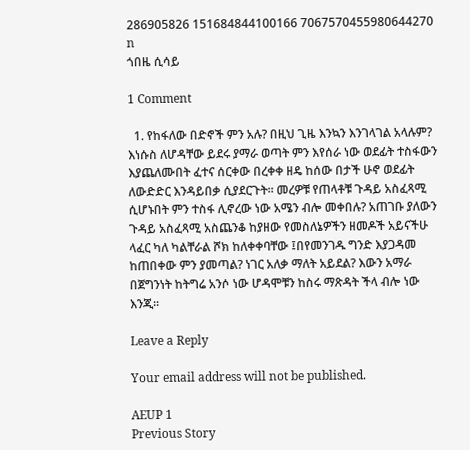286905826 151684844100166 7067570455980644270 n
ጎበዜ ሲሳይ

1 Comment

  1. የከፋለው በድኖች ምን አሉ? በዚህ ጊዜ እንኳን እንገላገል አላሉም? እነሱስ ለሆዳቸው ይደሩ ያማራ ወጣት ምን እየሰራ ነው ወደፊት ተስፋውን እያጨለሙበት ፈተና ሰርቀው በረቀቀ ዘዴ ከሰው በታች ሁኖ ወደፊት ለውድድር እንዳይበቃ ሲያደርጉት፡፡ መረዎቹ የጠላቶቹ ጉዳይ አስፈጻሚ ሲሆኑበት ምን ተስፋ ሊኖረው ነው አሜን ብሎ መቀበሉ? አጠገቡ ያለውን ጉዳይ አስፈጻሚ አስጨንቆ ከያዘው የመስለኔዎችን ዘመዶች አይናችሁ ላፈር ካለ ካልቸራል ሾክ ከለቀቀባቸው ፤በየመንገዱ ግንድ እያጋዳመ ከጠበቀው ምን ያመጣል? ነገር አለቃ ማለት አይደል? እውን አማራ በጀግንነት ከትግሬ አንሶ ነው ሆዳሞቹን ከስሩ ማጽዳት ችላ ብሎ ነው እንጂ፡፡

Leave a Reply

Your email address will not be published.

AEUP 1
Previous Story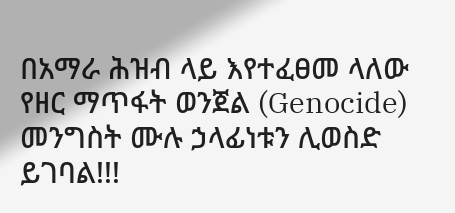በአማራ ሕዝብ ላይ እየተፈፀመ ላለው የዘር ማጥፋት ወንጀል (Genocide) መንግስት ሙሉ ኃላፊነቱን ሊወስድ ይገባል!!!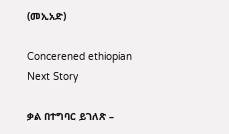(መኢአድ)

Concerened ethiopian
Next Story

ቃል በተግባር ይገለጽ –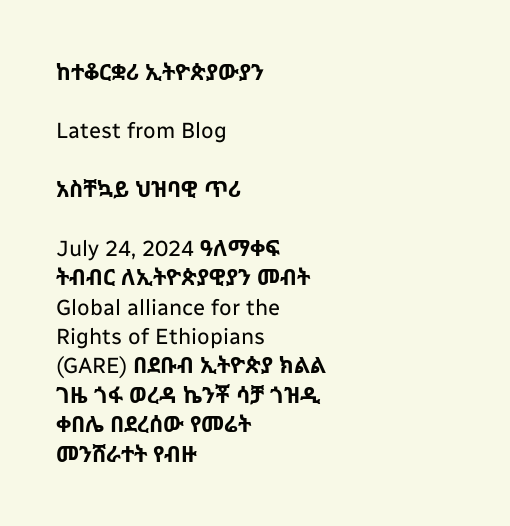ከተቆርቋሪ ኢትዮጵያውያን

Latest from Blog

አስቸኳይ ህዝባዊ ጥሪ

July 24, 2024 ዓለማቀፍ ትብብር ለኢትዮጵያዊያን መብት Global alliance for the Rights of Ethiopians (GARE) በደቡብ ኢትዮጵያ ክልል ገዜ ጎፋ ወረዳ ኬንቾ ሳቻ ጎዝዲ ቀበሌ በደረሰው የመሬት መንሸራተት የብዙ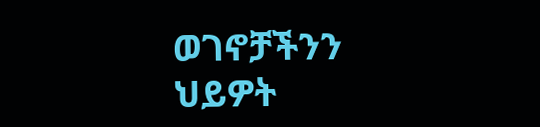ወገኖቻችንን ህይዎት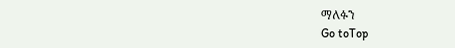ማለፉን
Go toTop